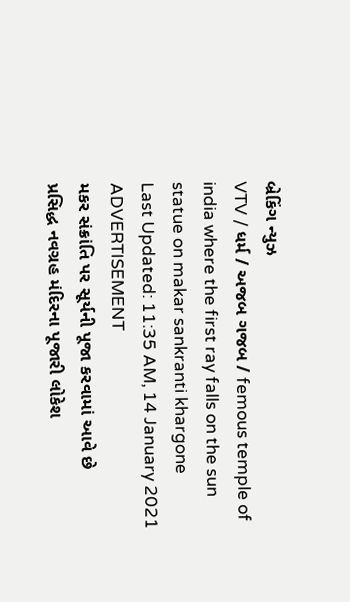બ્રેકિંગ ન્યુઝ
VTV / ધર્મ / અજબ ગજબ / femous temple of india where the first ray falls on the sun statue on makar sankranti khargone
Last Updated: 11:35 AM, 14 January 2021
ADVERTISEMENT
મકર સંક્રાંતિ પર સૂર્યની પૂજા કરવામાં આવે છે
પ્રસિદ્ધ નવગ્રહ મંદિરના પૂજારી લોકેશ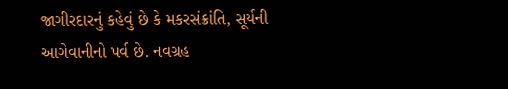જાગીરદારનું કહેવું છે કે મકરસંક્રાંતિ, સૂર્યની આગેવાનીનો પર્વ છે. નવગ્રહ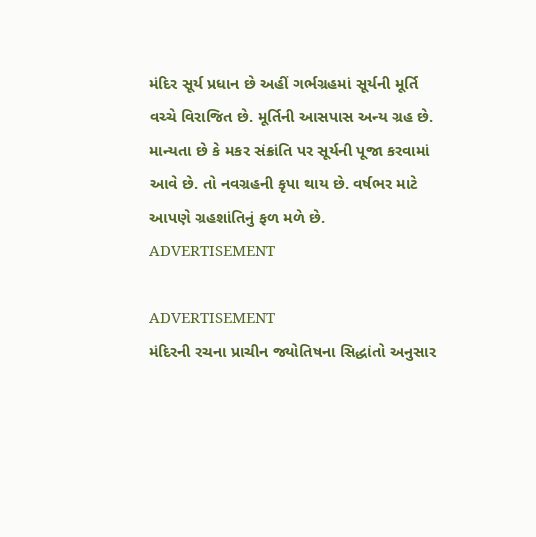મંદિર સૂર્ય પ્રધાન છે અહીં ગર્ભગ્રહમાં સૂર્યની મૂર્તિ વચ્ચે વિરાજિત છે. મૂર્તિની આસપાસ અન્ય ગ્રહ છે. માન્યતા છે કે મકર સંક્રાંતિ પર સૂર્યની પૂજા કરવામાં આવે છે. તો નવગ્રહની કૃપા થાય છે. વર્ષભર માટે આપણે ગ્રહશાંતિનું ફળ મળે છે.
ADVERTISEMENT

ADVERTISEMENT
મંદિરની રચના પ્રાચીન જ્યોતિષના સિદ્ધાંતો અનુસાર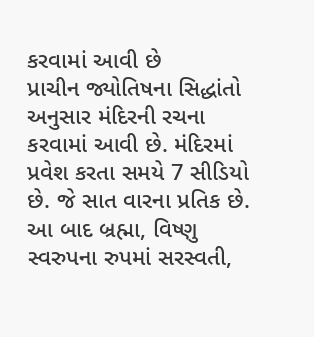કરવામાં આવી છે
પ્રાચીન જ્યોતિષના સિદ્ધાંતો અનુસાર મંદિરની રચના કરવામાં આવી છે. મંદિરમાં પ્રવેશ કરતા સમયે 7 સીડિયો છે. જે સાત વારના પ્રતિક છે. આ બાદ બ્રહ્મા, વિષ્ણુ સ્વરુપના રુપમાં સરસ્વતી,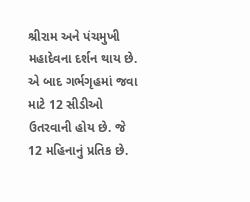શ્રીરામ અને પંચમુખી મહાદેવના દર્શન થાય છે. એ બાદ ગર્ભગૃહમાં જવા માટે 12 સીડીઓ ઉતરવાની હોય છે. જે 12 મહિનાનું પ્રતિક છે.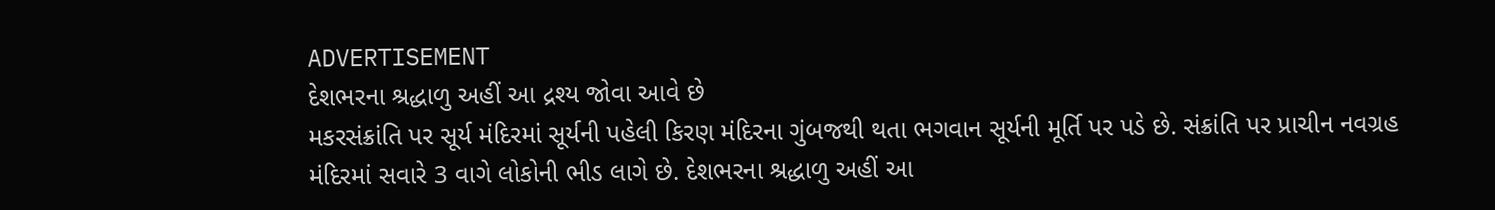ADVERTISEMENT
દેશભરના શ્રદ્ધાળુ અહીં આ દ્રશ્ય જોવા આવે છે
મકરસંક્રાંતિ પર સૂર્ય મંદિરમાં સૂર્યની પહેલી કિરણ મંદિરના ગુંબજથી થતા ભગવાન સૂર્યની મૂર્તિ પર પડે છે. સંક્રાંતિ પર પ્રાચીન નવગ્રહ મંદિરમાં સવારે 3 વાગે લોકોની ભીડ લાગે છે. દેશભરના શ્રદ્ધાળુ અહીં આ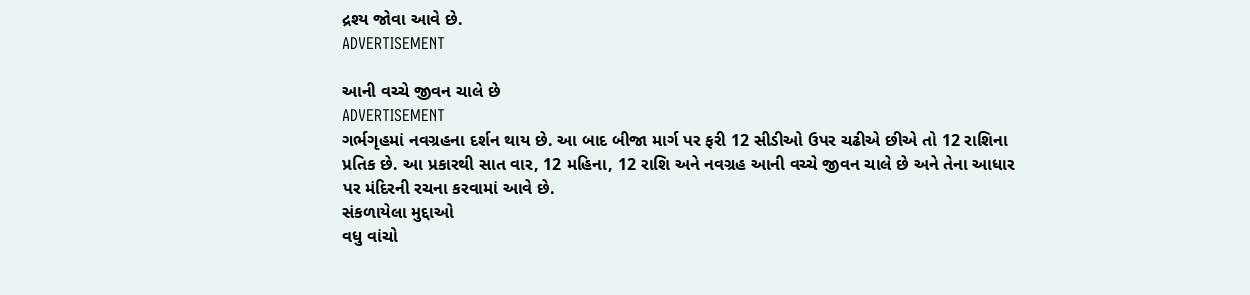દ્રશ્ય જોવા આવે છે.
ADVERTISEMENT

આની વચ્ચે જીવન ચાલે છે
ADVERTISEMENT
ગર્ભગૃહમાં નવગ્રહના દર્શન થાય છે. આ બાદ બીજા માર્ગ પર ફરી 12 સીડીઓ ઉપર ચઢીએ છીએ તો 12 રાશિના પ્રતિક છે. આ પ્રકારથી સાત વાર, 12 મહિના, 12 રાશિ અને નવગ્રહ આની વચ્ચે જીવન ચાલે છે અને તેના આધાર પર મંદિરની રચના કરવામાં આવે છે.
સંકળાયેલા મુદ્દાઓ
વધુ વાંચો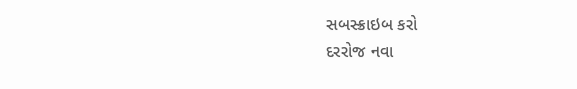સબસ્ક્રાઇબ કરો
દરરોજ નવા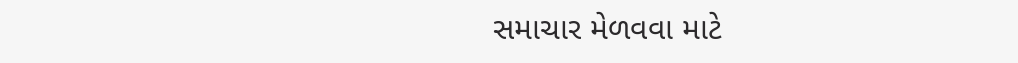સમાચાર મેળવવા માટે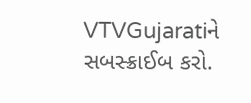VTVGujaratiને સબસ્ક્રાઈબ કરો.